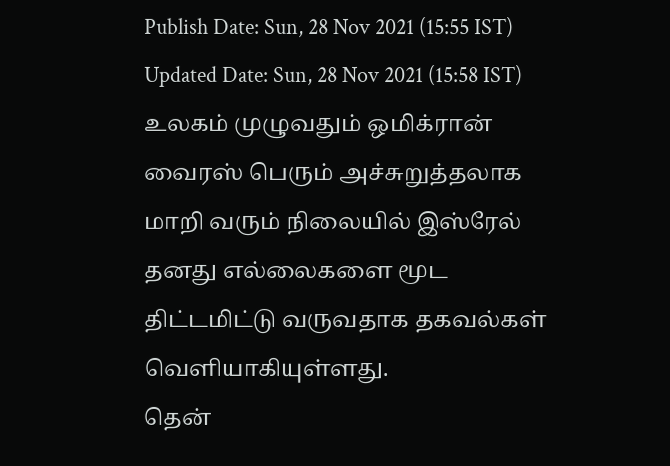Publish Date: Sun, 28 Nov 2021 (15:55 IST)
Updated Date: Sun, 28 Nov 2021 (15:58 IST)
உலகம் முழுவதும் ஒமிக்ரான் வைரஸ் பெரும் அச்சுறுத்தலாக மாறி வரும் நிலையில் இஸ்ரேல் தனது எல்லைகளை மூட திட்டமிட்டு வருவதாக தகவல்கள் வெளியாகியுள்ளது.
தென்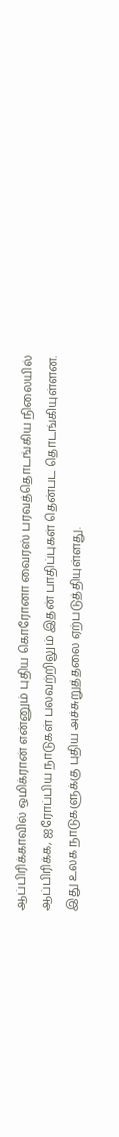ஆப்பிரிக்காவில் ஒமிக்ரான் என்னும் புதிய கொரோனா வைரஸ் பரவத்தொடங்கிய நிலையில் ஆப்பிரிக்க, ஐரோப்பிய நாடுகள் பலவற்றிலும் இதன் பாதிப்புகள் தென்பட தொடங்கியுள்ளன. இது உலக நாடுகளுக்கு புதிய அச்சுறுத்தலை ஏற்படுத்தியுள்ளது.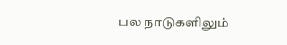பல நாடுகளிலும்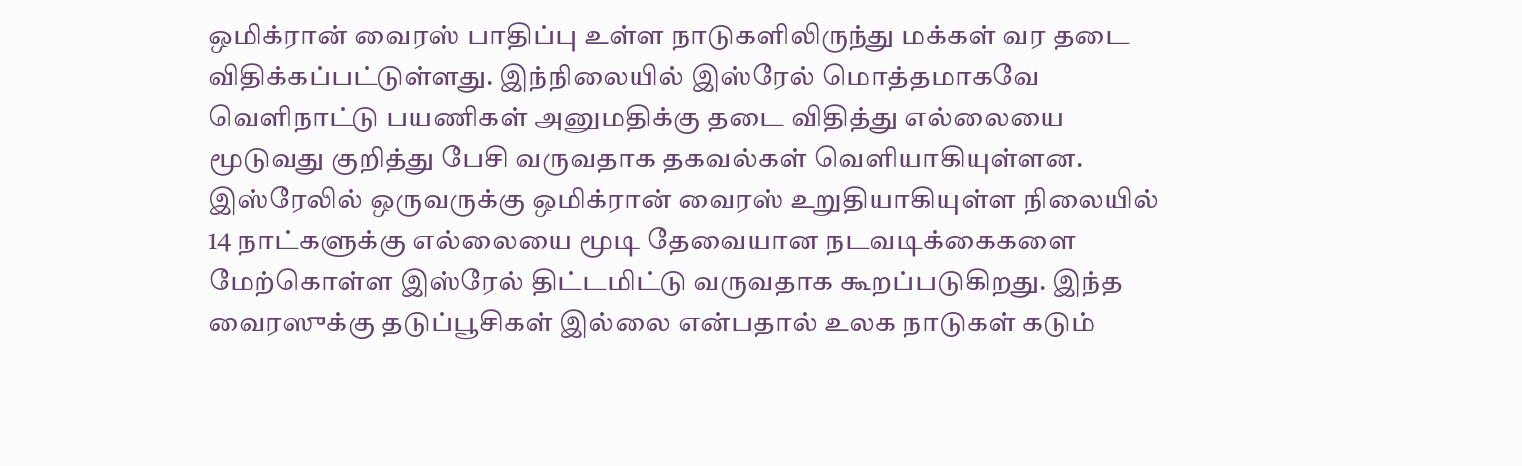ஒமிக்ரான் வைரஸ் பாதிப்பு உள்ள நாடுகளிலிருந்து மக்கள் வர தடை விதிக்கப்பட்டுள்ளது. இந்நிலையில் இஸ்ரேல் மொத்தமாகவே வெளிநாட்டு பயணிகள் அனுமதிக்கு தடை விதித்து எல்லையை மூடுவது குறித்து பேசி வருவதாக தகவல்கள் வெளியாகியுள்ளன. இஸ்ரேலில் ஒருவருக்கு ஒமிக்ரான் வைரஸ் உறுதியாகியுள்ள நிலையில் 14 நாட்களுக்கு எல்லையை மூடி தேவையான நடவடிக்கைகளை மேற்கொள்ள இஸ்ரேல் திட்டமிட்டு வருவதாக கூறப்படுகிறது. இந்த வைரஸுக்கு தடுப்பூசிகள் இல்லை என்பதால் உலக நாடுகள் கடும்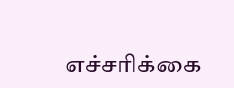எச்சரிக்கை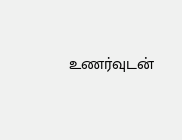உணர்வுடன்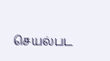செயல்பட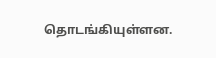தொடங்கியுள்ளன.